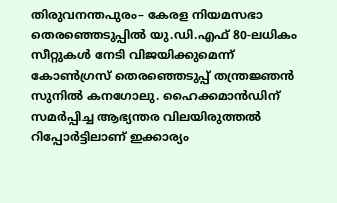തിരുവനന്തപുരം– കേരള നിയമസഭാ തെരഞ്ഞെടുപ്പിൽ യു.ഡി.എഫ് 80-ലധികം സീറ്റുകൾ നേടി വിജയിക്കുമെന്ന് കോൺഗ്രസ് തെരഞ്ഞെടുപ്പ് തന്ത്രജ്ഞൻ സുനിൽ കനഗോലു. ഹൈക്കമാൻഡിന് സമർപ്പിച്ച ആഭ്യന്തര വിലയിരുത്തൽ റിപ്പോർട്ടിലാണ് ഇക്കാര്യം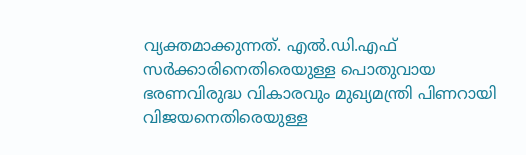വ്യക്തമാക്കുന്നത്. എൽ.ഡി.എഫ് സർക്കാരിനെതിരെയുള്ള പൊതുവായ ഭരണവിരുദ്ധ വികാരവും മുഖ്യമന്ത്രി പിണറായി വിജയനെതിരെയുള്ള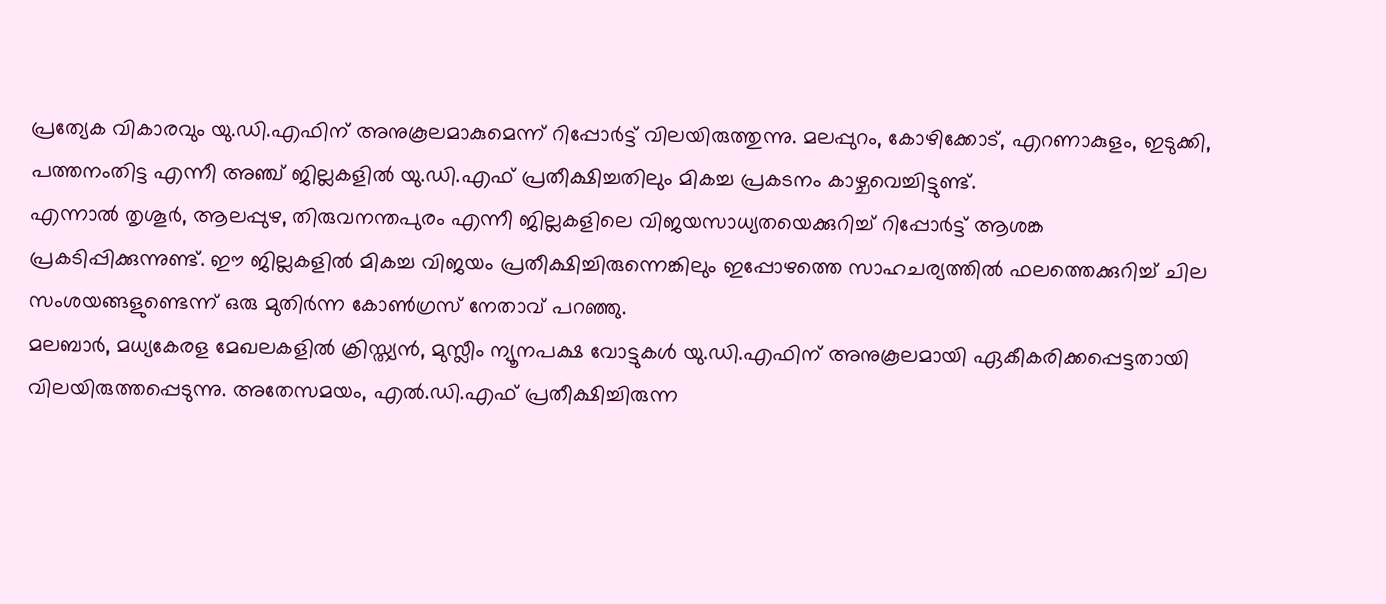പ്രത്യേക വികാരവും യു.ഡി.എഫിന് അനുകൂലമാകുമെന്ന് റിപ്പോർട്ട് വിലയിരുത്തുന്നു. മലപ്പുറം, കോഴിക്കോട്, എറണാകുളം, ഇടുക്കി, പത്തനംതിട്ട എന്നീ അഞ്ച് ജില്ലകളിൽ യു.ഡി.എഫ് പ്രതീക്ഷിച്ചതിലും മികച്ച പ്രകടനം കാഴ്ചവെച്ചിട്ടുണ്ട്.
എന്നാൽ തൃശൂർ, ആലപ്പുഴ, തിരുവനന്തപുരം എന്നീ ജില്ലകളിലെ വിജയസാധ്യതയെക്കുറിച്ച് റിപ്പോർട്ട് ആശങ്ക പ്രകടിപ്പിക്കുന്നുണ്ട്. ഈ ജില്ലകളിൽ മികച്ച വിജയം പ്രതീക്ഷിച്ചിരുന്നെങ്കിലും ഇപ്പോഴത്തെ സാഹചര്യത്തിൽ ഫലത്തെക്കുറിച്ച് ചില സംശയങ്ങളുണ്ടെന്ന് ഒരു മുതിർന്ന കോൺഗ്രസ് നേതാവ് പറഞ്ഞു.
മലബാർ, മധ്യകേരള മേഖലകളിൽ ക്രിസ്ത്യൻ, മുസ്ലീം ന്യൂനപക്ഷ വോട്ടുകൾ യു.ഡി.എഫിന് അനുകൂലമായി ഏകീകരിക്കപ്പെട്ടതായി വിലയിരുത്തപ്പെടുന്നു. അതേസമയം, എൽ.ഡി.എഫ് പ്രതീക്ഷിച്ചിരുന്ന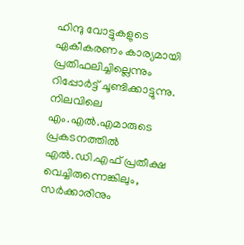ഹിന്ദു വോട്ടുകളുടെ ഏകീകരണം കാര്യമായി പ്രതിഫലിച്ചില്ലെന്നും റിപ്പോർട്ട് ചൂണ്ടിക്കാട്ടുന്നു. നിലവിലെ എം.എൽ.എമാരുടെ പ്രകടനത്തിൽ എൽ.ഡി.എഫ് പ്രതീക്ഷ വെച്ചിരുന്നെങ്കിലും, സർക്കാരിനും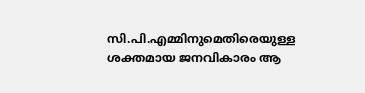സി.പി.എമ്മിനുമെതിരെയുള്ള ശക്തമായ ജനവികാരം ആ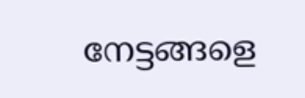നേട്ടങ്ങളെ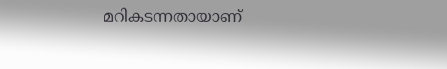മറികടന്നതായാണ്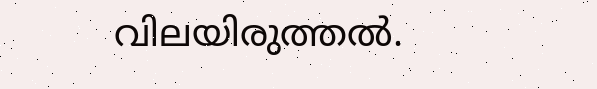വിലയിരുത്തൽ.